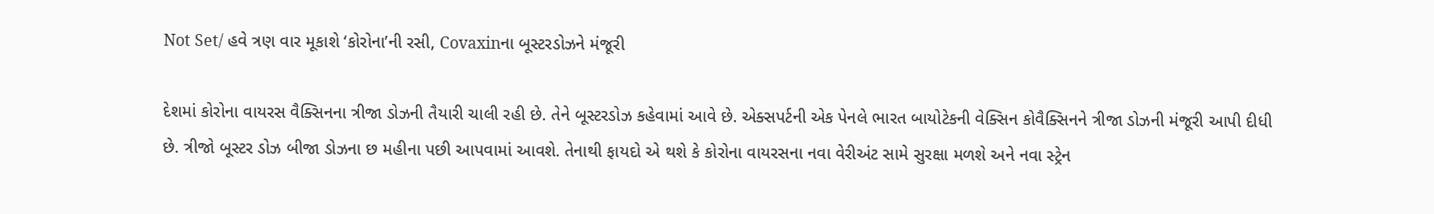Not Set/ હવે ત્રણ વાર મૂકાશે ‘કોરોના’ની રસી, Covaxinના બૂસ્ટરડોઝને મંજૂરી

દેશમાં કોરોના વાયરસ વૈક્સિનના ત્રીજા ડોઝની તૈયારી ચાલી રહી છે. તેને બૂસ્ટરડોઝ કહેવામાં આવે છે. એક્સપર્ટની એક પેનલે ભારત બાયોટેકની વેક્સિન કોવૈક્સિનને ત્રીજા ડોઝની મંજૂરી આપી દીધી છે. ત્રીજો બૂસ્ટર ડોઝ બીજા ડોઝના છ મહીના પછી આપવામાં આવશે. તેનાથી ફાયદો એ થશે કે કોરોના વાયરસના નવા વેરીઅંટ સામે સુરક્ષા મળશે અને નવા સ્ટ્રેન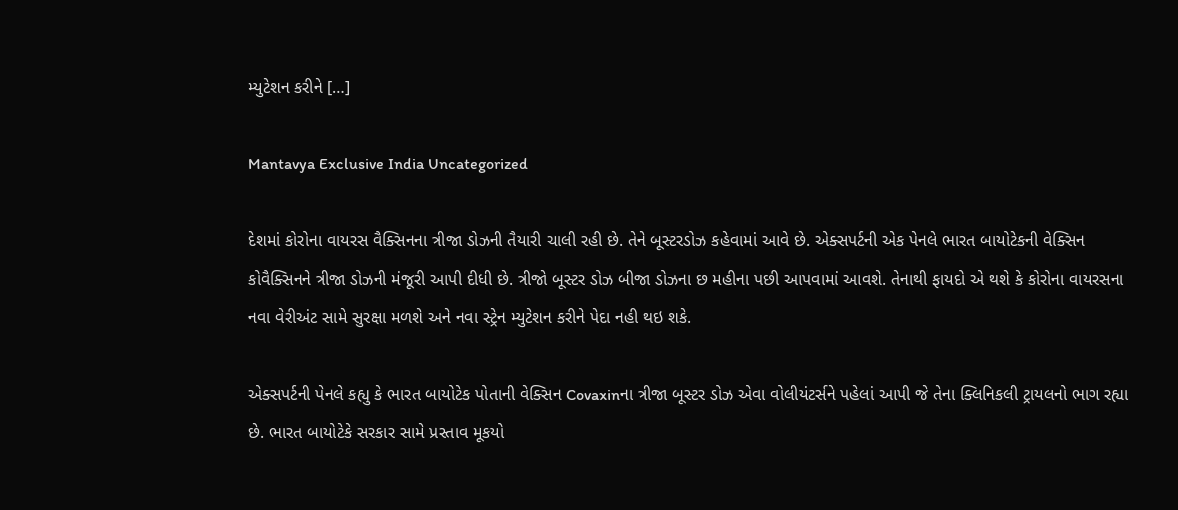મ્યુટેશન કરીને […]

Mantavya Exclusive India Uncategorized

દેશમાં કોરોના વાયરસ વૈક્સિનના ત્રીજા ડોઝની તૈયારી ચાલી રહી છે. તેને બૂસ્ટરડોઝ કહેવામાં આવે છે. એક્સપર્ટની એક પેનલે ભારત બાયોટેકની વેક્સિન કોવૈક્સિનને ત્રીજા ડોઝની મંજૂરી આપી દીધી છે. ત્રીજો બૂસ્ટર ડોઝ બીજા ડોઝના છ મહીના પછી આપવામાં આવશે. તેનાથી ફાયદો એ થશે કે કોરોના વાયરસના નવા વેરીઅંટ સામે સુરક્ષા મળશે અને નવા સ્ટ્રેન મ્યુટેશન કરીને પેદા નહી થઇ શકે.

એક્સપર્ટની પેનલે કહ્યુ કે ભારત બાયોટેક પોતાની વેક્સિન Covaxinના ત્રીજા બૂસ્ટર ડોઝ એવા વોલીયંટર્સને પહેલાં આપી જે તેના ક્લિનિકલી ટ્રાયલનો ભાગ રહ્યા છે. ભારત બાયોટેકે સરકાર સામે પ્રસ્તાવ મૂકયો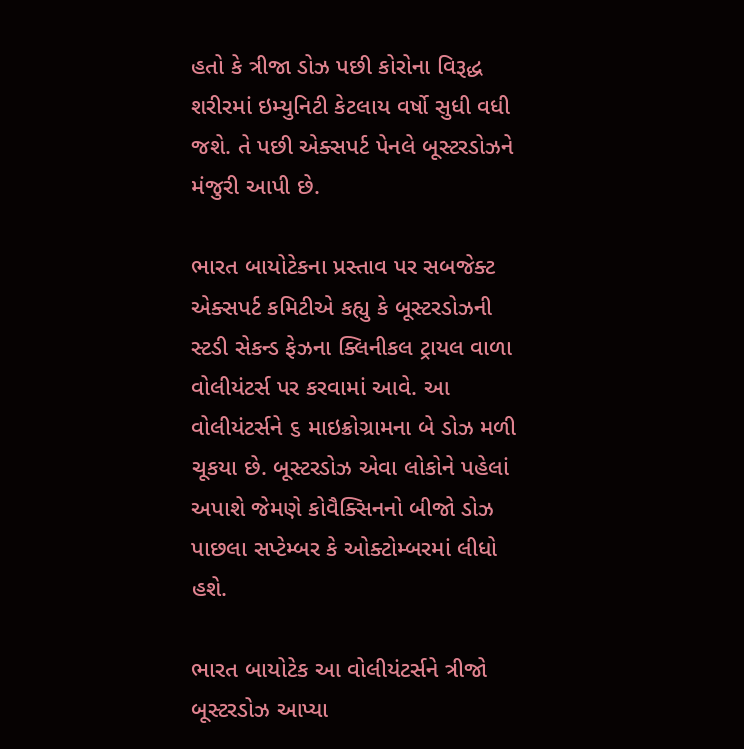હતો કે ત્રીજા ડોઝ પછી કોરોના વિરૂદ્ધ શરીરમાં ઇમ્યુનિટી કેટલાય વર્ષો સુધી વધી જશે. તે પછી એક્સપર્ટ પેનલે બૂસ્ટરડોઝને મંજુરી આપી છે.

ભારત બાયોટેકના પ્રસ્તાવ પર સબજેક્ટ એક્સપર્ટ કમિટીએ કહ્યુ કે બૂસ્ટરડોઝની સ્ટડી સેકન્ડ ફેઝના ક્લિનીકલ ટ્રાયલ વાળા વોલીયંટર્સ પર કરવામાં આવે. આ વોલીયંટર્સને ૬ માઇક્રોગ્રામના બે ડોઝ મળી ચૂકયા છે. બૂસ્ટરડોઝ એવા લોકોને પહેલાં અપાશે જેમણે કોવૈક્સિનનો બીજો ડોઝ પાછલા સપ્ટેમ્બર કે ઓક્ટોમ્બરમાં લીધો હશે.

ભારત બાયોટેક આ વોલીયંટર્સને ત્રીજો બૂસ્ટરડોઝ આપ્યા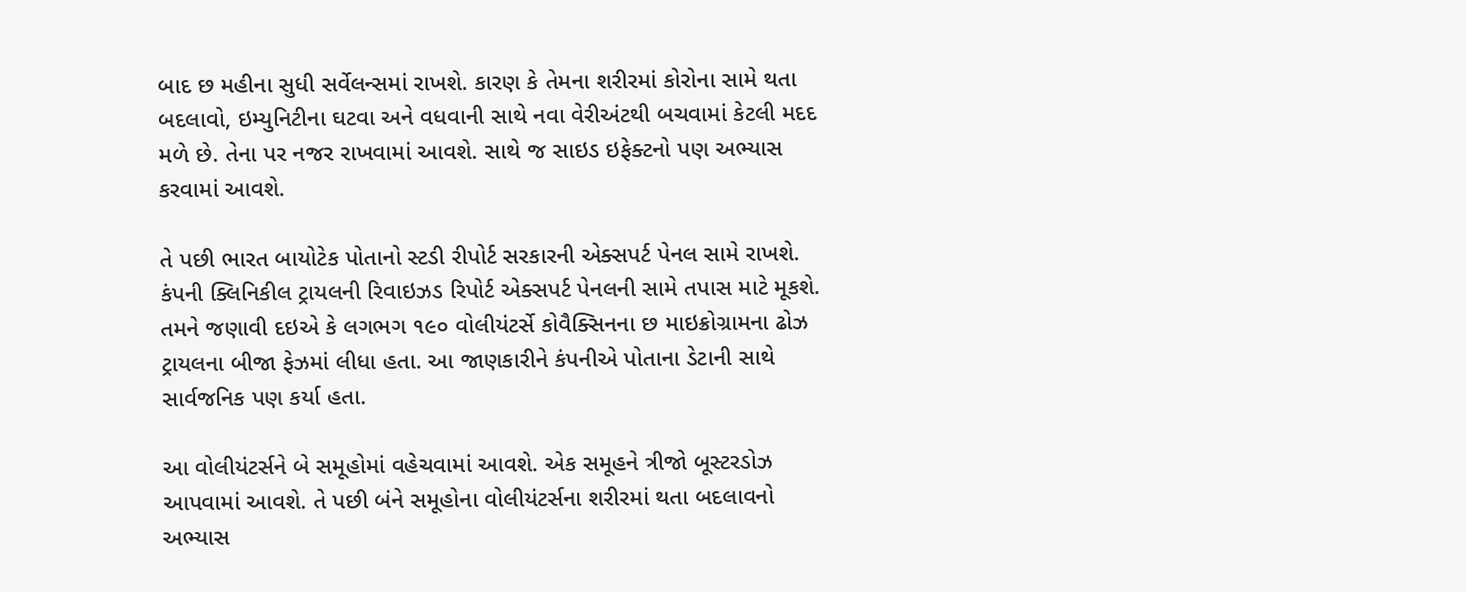બાદ છ મહીના સુધી સર્વેલન્સમાં રાખશે. કારણ કે તેમના શરીરમાં કોરોના સામે થતા બદલાવો, ઇમ્યુનિટીના ઘટવા અને વધવાની સાથે નવા વેરીઅંટથી બચવામાં કેટલી મદદ મળે છે. તેના પર નજર રાખવામાં આવશે. સાથે જ સાઇડ ઇફેક્ટનો પણ અભ્યાસ કરવામાં આવશે.

તે પછી ભારત બાયોટેક પોતાનો સ્ટડી રીપોર્ટ સરકારની એક્સપર્ટ પેનલ સામે રાખશે. કંપની ક્લિનિકીલ ટ્રાયલની રિવાઇઝડ રિપોર્ટ એક્સપર્ટ પેનલની સામે તપાસ માટે મૂકશે. તમને જણાવી દઇએ કે લગભગ ૧૯૦ વોલીયંટર્સે કોવૈક્સિનના છ માઇક્રોગ્રામના ઢોઝ ટ્રાયલના બીજા ફેઝમાં લીધા હતા. આ જાણકારીને કંપનીએ પોતાના ડેટાની સાથે સાર્વજનિક પણ કર્યા હતા.

આ વોલીયંટર્સને બે સમૂહોમાં વહેચવામાં આવશે. એક સમૂહને ત્રીજો બૂસ્ટરડોઝ આપવામાં આવશે. તે પછી બંને સમૂહોના વોલીયંટર્સના શરીરમાં થતા બદલાવનો અભ્યાસ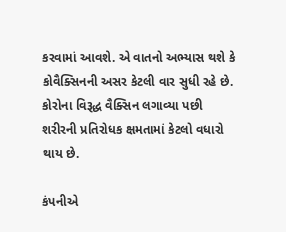કરવામાં આવશે. એ વાતનો અભ્યાસ થશે કે કોવૈક્સિનની અસર કેટલી વાર સુધી રહે છે. કોરોના વિરૂદ્ધ વૈક્સિન લગાવ્યા પછી શરીરની પ્રતિરોધક ક્ષમતામાં કેટલો વધારો થાય છે.

કંપનીએ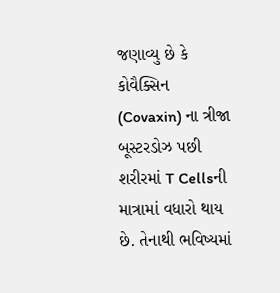જણાવ્યુ છે કે કોવૈક્સિન (Covaxin) ના ત્રીજા બૂસ્ટરડોઝ પછી શરીરમાં T Cellsની માત્રામાં વધારો થાય છે. તેનાથી ભવિષ્યમાં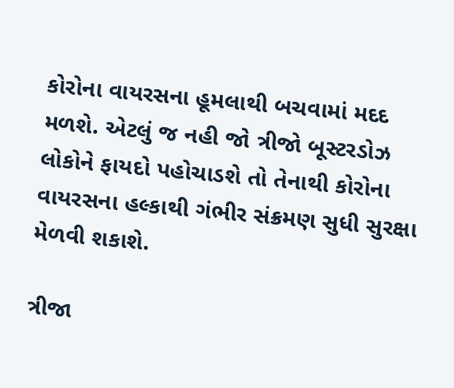કોરોના વાયરસના હૂમલાથી બચવામાં મદદ મળશે. એટલું જ નહી જો ત્રીજો બૂસ્ટરડોઝ લોકોને ફાયદો પહોચાડશે તો તેનાથી કોરોના વાયરસના હલ્કાથી ગંભીર સંક્રમણ સુધી સુરક્ષા મેળવી શકાશે.

ત્રીજા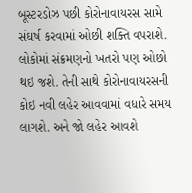બૂસ્ટરડોઝ પછી કોરોનાવાયરસ સામે સંઘર્ષ કરવામાં ઓછી શક્તિ વપરાશે. લોકોમાં સંક્રમણનો ખતરો પણ ઓછો થઇ જશે. તેની સાથે કોરોનાવાયરસની કોઇ નવી લહેર આવવામાં વધારે સમય લાગશે. અને જો લહેર આવશે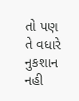તો પણ તે વધારે નુકશાન નહી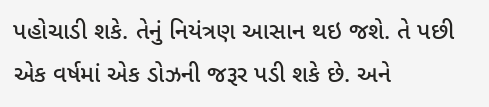પહોચાડી શકે. તેનું નિયંત્રણ આસાન થઇ જશે. તે પછી એક વર્ષમાં એક ડોઝની જરૂર પડી શકે છે. અને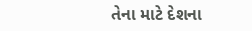તેના માટે દેશના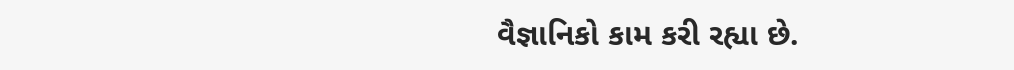વૈજ્ઞાનિકો કામ કરી રહ્યા છે.